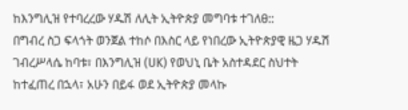ከእንግሊዝ የተባረረው ሃዱሽ ለሊት ኢትዮጵያ መግባቱ ተገለፀ::
በግብረ ስጋ ፍላጎት ወንጀል ተከሶ በእስር ላይ የነበረው ኢትዮጵያዊ ዜጋ ሃዱሽ ገብረሥላሴ ከባቱ፣ በእንግሊዝ (UK) የወህኒ ቤት አስተዳደር ስህተት ከተፈጠረ በኋላ፣ አሁን በይፋ ወደ ኢትዮጵያ መላኩ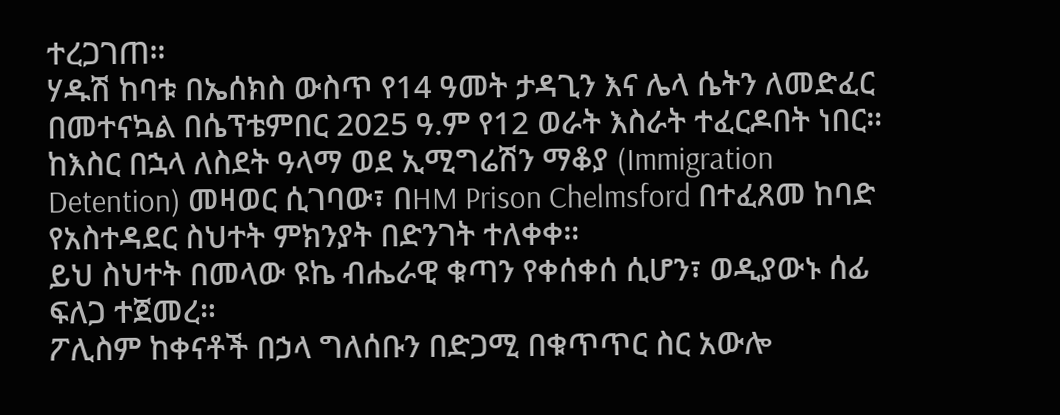ተረጋገጠ።
ሃዱሽ ከባቱ በኤሰክስ ውስጥ የ14 ዓመት ታዳጊን እና ሌላ ሴትን ለመድፈር በመተናኳል በሴፕቴምበር 2025 ዓ.ም የ12 ወራት እስራት ተፈርዶበት ነበር።
ከእስር በኋላ ለስደት ዓላማ ወደ ኢሚግሬሽን ማቆያ (Immigration Detention) መዛወር ሲገባው፣ በHM Prison Chelmsford በተፈጸመ ከባድ የአስተዳደር ስህተት ምክንያት በድንገት ተለቀቀ።
ይህ ስህተት በመላው ዩኬ ብሔራዊ ቁጣን የቀሰቀሰ ሲሆን፣ ወዲያውኑ ሰፊ ፍለጋ ተጀመረ።
ፖሊስም ከቀናቶች በኃላ ግለሰቡን በድጋሚ በቁጥጥር ስር አውሎ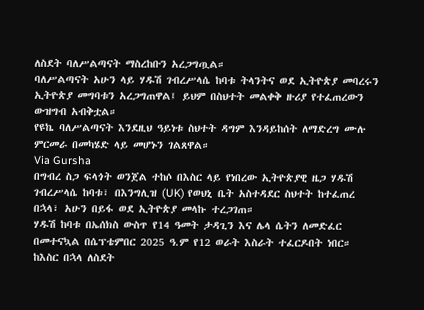ለስደት ባለሥልጣናት ማስረከቡን አረጋግጧል።
ባለሥልጣናት አሁን ላይ ሃዱሽ ገብረሥላሴ ከባቱ ትላንትና ወደ ኢትዮጵያ መባረሩን ኢትዮጵያ መግባቱን አረጋግጠዋል፤ ይህም በስህተት መልቀቅ ዙሪያ የተፈጠረውን ውዝግብ አብቅቷል።
የዩኬ ባለሥልጣናት እንደዚህ ዓይነቱ ስህተት ዳግም እንዳይከሰት ለማድረግ ሙሉ ምርመራ በመካሄድ ላይ መሆኑን ገልጸዋል።
Via Gursha
በግብረ ስጋ ፍላጎት ወንጀል ተከሶ በእስር ላይ የነበረው ኢትዮጵያዊ ዜጋ ሃዱሽ ገብረሥላሴ ከባቱ፣ በእንግሊዝ (UK) የወህኒ ቤት አስተዳደር ስህተት ከተፈጠረ በኋላ፣ አሁን በይፋ ወደ ኢትዮጵያ መላኩ ተረጋገጠ።
ሃዱሽ ከባቱ በኤሰክስ ውስጥ የ14 ዓመት ታዳጊን እና ሌላ ሴትን ለመድፈር በመተናኳል በሴፕቴምበር 2025 ዓ.ም የ12 ወራት እስራት ተፈርዶበት ነበር።
ከእስር በኋላ ለስደት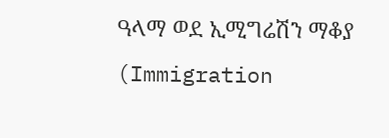ዓላማ ወደ ኢሚግሬሽን ማቆያ (Immigration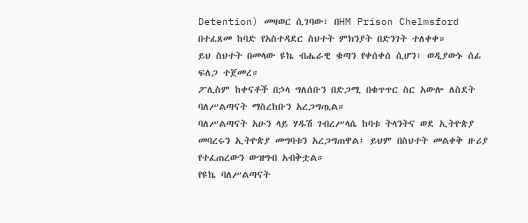Detention) መዛወር ሲገባው፣ በHM Prison Chelmsford በተፈጸመ ከባድ የአስተዳደር ስህተት ምክንያት በድንገት ተለቀቀ።
ይህ ስህተት በመላው ዩኬ ብሔራዊ ቁጣን የቀሰቀሰ ሲሆን፣ ወዲያውኑ ሰፊ ፍለጋ ተጀመረ።
ፖሊስም ከቀናቶች በኃላ ግለሰቡን በድጋሚ በቁጥጥር ስር አውሎ ለስደት ባለሥልጣናት ማስረከቡን አረጋግጧል።
ባለሥልጣናት አሁን ላይ ሃዱሽ ገብረሥላሴ ከባቱ ትላንትና ወደ ኢትዮጵያ መባረሩን ኢትዮጵያ መግባቱን አረጋግጠዋል፤ ይህም በስህተት መልቀቅ ዙሪያ የተፈጠረውን ውዝግብ አብቅቷል።
የዩኬ ባለሥልጣናት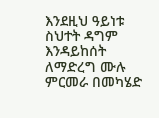እንደዚህ ዓይነቱ ስህተት ዳግም እንዳይከሰት ለማድረግ ሙሉ ምርመራ በመካሄድ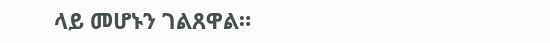ላይ መሆኑን ገልጸዋል።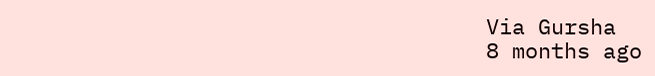Via Gursha
8 months ago